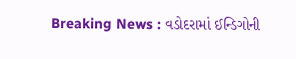Breaking News : વડોદરામાં ઈન્ડિગોની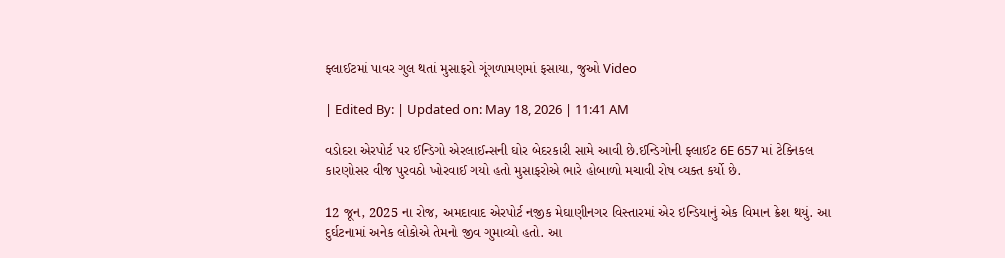ફ્લાઈટમાં પાવર ગુલ થતાં મુસાફરો ગૂંગળામણમાં ફસાયા, જુઓ Video

| Edited By: | Updated on: May 18, 2026 | 11:41 AM

વડોદરા એરપોર્ટ પર ઈન્ડિગો એરલાઈન્સની ઘોર બેદરકારી સામે આવી છે.ઈન્ડિગોની ફ્લાઈટ 6E 657 માં ટેક્નિકલ કારણોસર વીજ પુરવઠો ખોરવાઈ ગયો હતો મુસાફરોએ ભારે હોબાળો મચાવી રોષ વ્યક્ત કર્યો છે.

12 જૂન, 2025 ના રોજ, અમદાવાદ એરપોર્ટ નજીક મેઘાણીનગર વિસ્તારમાં એર ઇન્ડિયાનું એક વિમાન ક્રેશ થયું. આ દુર્ઘટનામાં અનેક લોકોએ તેમનો જીવ ગુમાવ્યો હતો. આ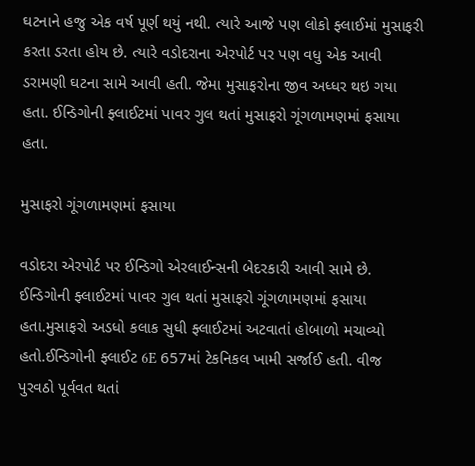ઘટનાને હજુ એક વર્ષ પૂર્ણ થયું નથી. ત્યારે આજે પણ લોકો ફ્લાઈમાં મુસાફરી કરતા ડરતા હોય છે. ત્યારે વડોદરાના એરપોર્ટ પર પણ વધુ એક આવી ડરામણી ઘટના સામે આવી હતી. જેમા મુસાફરોના જીવ અધ્ધર થઇ ગયા હતા. ઈન્ડિગોની ફ્લાઈટમાં પાવર ગુલ થતાં મુસાફરો ગૂંગળામણમાં ફસાયા હતા.

મુસાફરો ગૂંગળામણમાં ફસાયા

વડોદરા એરપોર્ટ પર ઈન્ડિગો એરલાઈન્સની બેદરકારી આવી સામે છે. ઈન્ડિગોની ફ્લાઈટમાં પાવર ગુલ થતાં મુસાફરો ગૂંગળામણમાં ફસાયા હતા.મુસાફરો અડધો કલાક સુધી ફ્લાઈટમાં અટવાતાં હોબાળો મચાવ્યો હતો.ઈન્ડિગોની ફ્લાઈટ 6E 657માં ટેકનિકલ ખામી સર્જાઈ હતી. વીજ પુરવઠો પૂર્વવત થતાં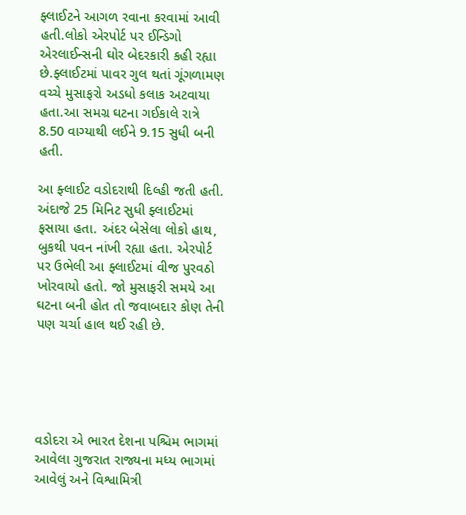ફ્લાઈટને આગળ રવાના કરવામાં આવી હતી.લોકો એરપોર્ટ પર ઈન્ડિગો એરલાઈન્સની ઘોર બેદરકારી કહી રહ્યા છે.ફ્લાઈટમાં પાવર ગુલ થતાં ગૂંગળામણ વચ્ચે મુસાફરો અડધો કલાક અટવાયા હતા.આ સમગ્ર ઘટના ગઈકાલે રાત્રે 8.50 વાગ્યાથી લઈને 9.15 સુધી બની હતી.

આ ફ્લાઈટ વડોદરાથી દિલ્હી જતી હતી. અંદાજે 25 મિનિટ સુધી ફ્લાઈટમાં ફસાયા હતા. અંદર બેસેલા લોકો હાથ, બુકથી પવન નાંખી રહ્યા હતા. એરપોર્ટ પર ઉભેલી આ ફ્લાઈટમાં વીજ પુરવઠો ખોરવાયો હતો. જો મુસાફરી સમયે આ ઘટના બની હોત તો જવાબદાર કોણ તેની પણ ચર્ચા હાલ થઈ રહી છે.





વડોદરા એ ભારત દેશના પશ્ચિમ ભાગમાં આવેલા ગુજરાત રાજ્યના મધ્ય ભાગમાં આવેલું અને વિશ્વામિત્રી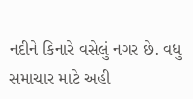નદીને કિનારે વસેલું નગર છે. વધુ સમાચાર માટે અહી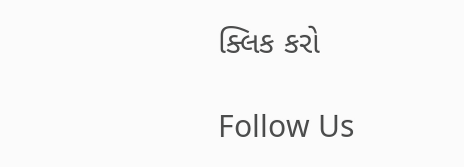ક્લિક કરો

Follow Us